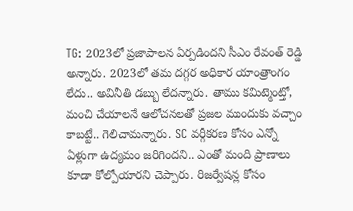TG: 2023లో ప్రజాపాలన ఏర్పడిందని సీఎం రేవంత్ రెడ్డి అన్నారు. 2023లో తమ దగ్గర అధికార యాంత్రాంగం లేదు.. అవినీతి డబ్బు లేదన్నారు. తాము కమిట్మెంట్తో, మంచి చేయాలనే ఆలోచనలతో ప్రజల ముందుకు వచ్చాం కాబట్టే.. గెలిచామన్నారు. SC వర్గీకరణ కోసం ఎన్నో ఏళ్లుగా ఉద్యమం జరిగిందని.. ఎంతో మంది ప్రాణాలు కూడా కోల్పోయారని చెప్పారు. రిజర్వేషన్ల కోసం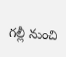గల్లీ నుంచి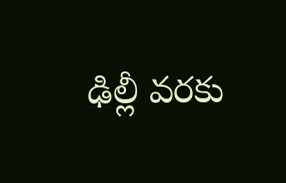ఢిల్లీ వరకు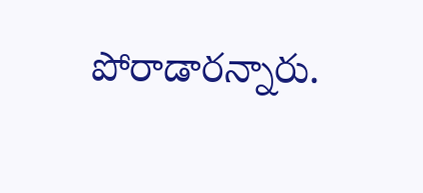పోరాడారన్నారు.